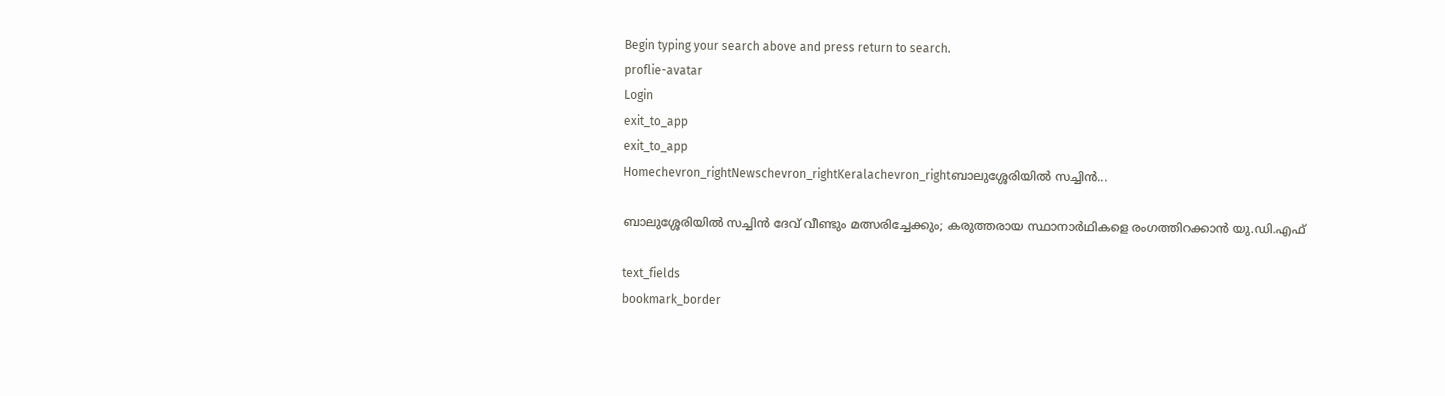Begin typing your search above and press return to search.
proflie-avatar
Login
exit_to_app
exit_to_app
Homechevron_rightNewschevron_rightKeralachevron_rightബാലുശ്ശേരിയിൽ സച്ചിൻ...

ബാലുശ്ശേരിയിൽ സച്ചിൻ ദേവ് വീണ്ടും മത്സരിച്ചേക്കും; കരുത്തരായ സ്ഥാനാർഥികളെ രംഗത്തിറക്കാൻ യു.ഡി.എഫ്

text_fields
bookmark_border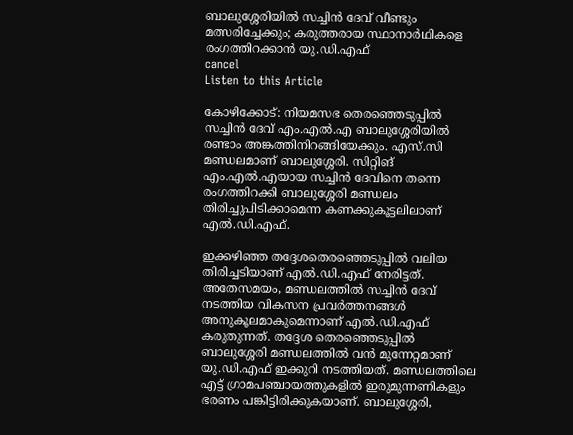ബാലുശ്ശേരിയിൽ സച്ചിൻ ദേവ് വീണ്ടും മത്സരിച്ചേക്കും; കരുത്തരായ സ്ഥാനാർഥികളെ രംഗത്തിറക്കാൻ യു.ഡി.എഫ്
cancel
Listen to this Article

കോഴിക്കോട്: നിയമസഭ തെരഞ്ഞെടുപ്പിൽ സച്ചിൻ ദേവ് എം.എൽ.എ ബാലുശ്ശേരിയിൽ രണ്ടാം അങ്കത്തിനിറങ്ങിയേക്കും. എസ്.സി മണ്ഡലമാണ് ബാലുശ്ശേരി. സിറ്റിങ് എം.എൽ.എയായ സച്ചിൻ ദേവിനെ തന്നെ രംഗത്തിറക്കി ബാലുശ്ശേരി മണ്ഡലം തിരിച്ചുപിടിക്കാമെന്ന കണക്കുകൂട്ടലിലാണ് എൽ.ഡി.എഫ്.

ഇക്കഴിഞ്ഞ തദ്ദേശതെരഞ്ഞെടുപ്പിൽ വലിയ തിരിച്ചടിയാണ് എൽ.ഡി.എഫ് നേരിട്ടത്. അതേസമയം, മണ്ഡലത്തിൽ സച്ചിൻ ദേവ് നടത്തിയ വികസന പ്രവർത്തനങ്ങൾ അനുകൂലമാകുമെന്നാണ് എൽ.ഡി.എഫ് കരുതുന്നത്. തദ്ദേശ തെരഞ്ഞെടുപ്പിൽ ബാലുശ്ശേരി മണ്ഡലത്തിൽ വൻ മുന്നേറ്റമാണ് യു.ഡി.എഫ് ഇക്കുറി നടത്തിയത്. മണ്ഡലത്തിലെ എട്ട് ഗ്രാമപഞ്ചായത്തുകളിൽ ഇരുമുന്നണികളും ഭരണം പങ്കിട്ടിരിക്കുകയാണ്. ബാലുശ്ശേരി,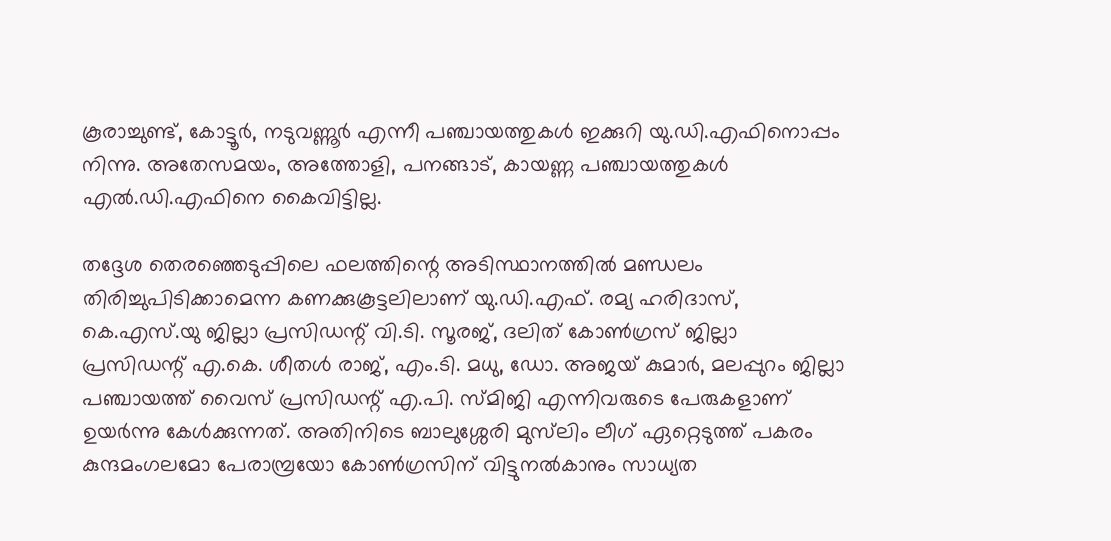കൂരാച്ചുണ്ട്, കോട്ടൂർ, നടുവണ്ണൂർ എന്നീ പഞ്ചായത്തുകൾ ഇക്കുറി യു.ഡി.എഫിനൊപ്പം നിന്നു. അതേസമയം, അത്തോളി, പനങ്ങാട്, കായണ്ണ പഞ്ചായത്തുകൾ എൽ.ഡി.എഫിനെ കൈവിട്ടില്ല.

തദ്ദേശ തെരഞ്ഞെടുപ്പിലെ ഫലത്തിന്റെ അടിസ്ഥാനത്തിൽ മണ്ഡലം തിരിച്ചുപിടിക്കാമെന്ന കണക്കുകൂട്ടലിലാണ് യു.ഡി.എഫ്. രമ്യ ഹരിദാസ്, കെ.എസ്.യു ജില്ലാ പ്രസിഡന്റ് വി.ടി. സൂരജ്, ദലിത് കോൺഗ്രസ് ജില്ലാ പ്രസിഡന്റ് എ.കെ. ശീതൾ രാജ്, എം.ടി. മധു, ഡോ. അജയ് കുമാർ, മലപ്പുറം ജില്ലാ പഞ്ചായത്ത് വൈസ് പ്രസിഡന്റ് എ.പി. സ്മിജി എന്നിവരുടെ പേരുകളാണ് ഉയർന്നു കേൾക്കുന്നത്. അതിനിടെ ബാലുശ്ശേരി മുസ്‍ലിം ലീഗ് ഏറ്റെടുത്ത് പകരം കുന്ദമംഗലമോ പേരാമ്പ്രയോ കോൺഗ്രസിന് വിട്ടുനൽകാനും സാധ്യത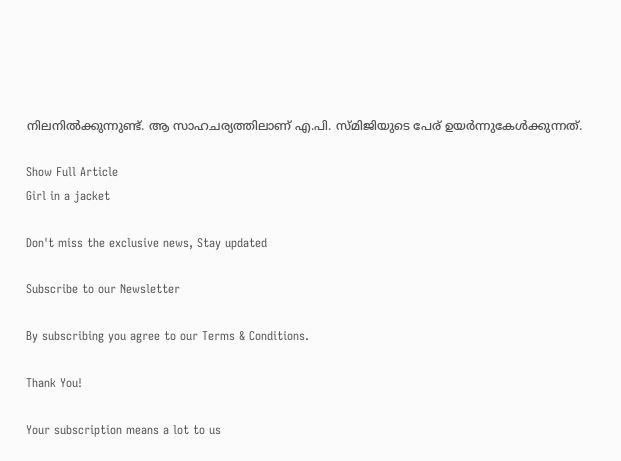നിലനിൽക്കുന്നുണ്ട്. ആ സാഹചര്യത്തിലാണ് എ.പി. സ്മിജിയുടെ പേര് ഉയർന്നുകേൾക്കുന്നത്.

Show Full Article
Girl in a jacket

Don't miss the exclusive news, Stay updated

Subscribe to our Newsletter

By subscribing you agree to our Terms & Conditions.

Thank You!

Your subscription means a lot to us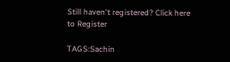Still haven't registered? Click here to Register

TAGS:Sachin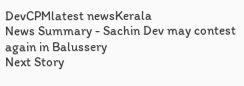DevCPMlatest newsKerala
News Summary - Sachin Dev may contest again in Balussery
Next Story